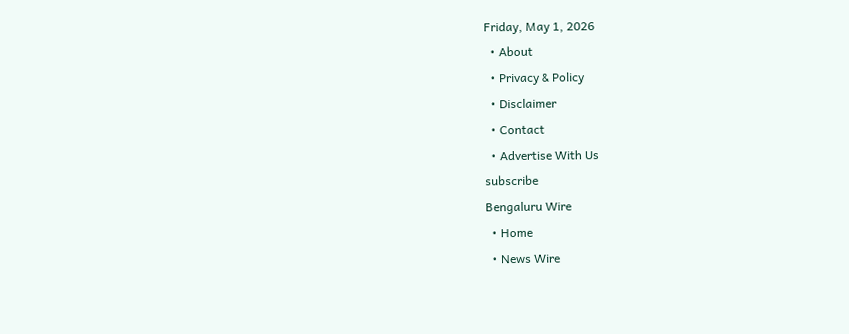Friday, May 1, 2026
  • About
  • Privacy & Policy
  • Disclaimer
  • Contact
  • Advertise With Us
subscribe
Bengaluru Wire
  • Home
  • News Wire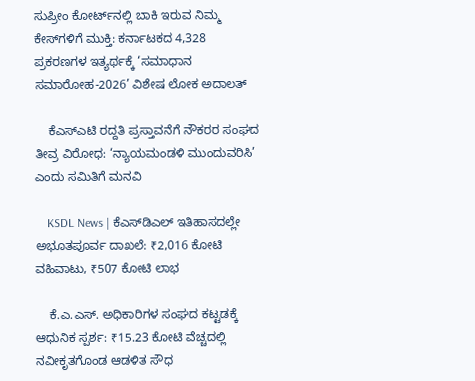ಸುಪ್ರೀಂ ಕೋರ್ಟ್‌ನಲ್ಲಿ ಬಾಕಿ ಇರುವ ನಿಮ್ಮ ಕೇಸ್‌ಗಳಿಗೆ ಮುಕ್ತಿ: ಕರ್ನಾಟಕದ 4,328 ಪ್ರಕರಣಗಳ ಇತ್ಯರ್ಥಕ್ಕೆ ‘ಸಮಾಧಾನ ಸಮಾರೋಹ-2026’ ವಿಶೇಷ ಲೋಕ ಅದಾಲತ್

    ಕೆಎಸ್‌ಎಟಿ ರದ್ದತಿ ಪ್ರಸ್ತಾವನೆಗೆ ನೌಕರರ ಸಂಘದ ತೀವ್ರ ವಿರೋಧ: ‘ನ್ಯಾಯಮಂಡಳಿ ಮುಂದುವರಿಸಿ’ ಎಂದು ಸಮಿತಿಗೆ ಮನವಿ

    KSDL News | ಕೆಎಸ್‌ಡಿಎಲ್ ಇತಿಹಾಸದಲ್ಲೇ ಅಭೂತಪೂರ್ವ ದಾಖಲೆ: ₹2,016 ಕೋಟಿ ವಹಿವಾಟು, ₹507 ಕೋಟಿ ಲಾಭ

    ಕೆ.ಎ.ಎಸ್. ಅಧಿಕಾರಿಗಳ ಸಂಘದ ಕಟ್ಟಡಕ್ಕೆ ಆಧುನಿಕ ಸ್ಪರ್ಶ: ₹15.23 ಕೋಟಿ ವೆಚ್ಚದಲ್ಲಿ ನವೀಕೃತಗೊಂಡ ಆಡಳಿತ ಸೌಧ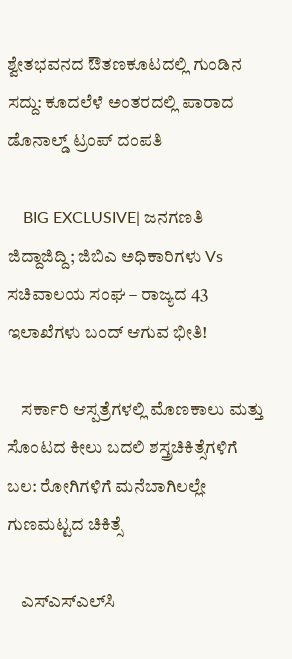ಶ್ವೇತಭವನದ ಔತಣಕೂಟದಲ್ಲಿ ಗುಂಡಿನ ಸದ್ದು: ಕೂದಲೆಳೆ ಅಂತರದಲ್ಲಿ ಪಾರಾದ ಡೊನಾಲ್ಡ್ ಟ್ರಂಪ್ ದಂಪತಿ

    BIG EXCLUSIVE| ಜನಗಣತಿ ಜಿದ್ದಾಜಿದ್ದಿ; ಜಿಬಿಎ ಅಧಿಕಾರಿಗಳು Vs ಸಚಿವಾಲಯ ಸಂಘ – ರಾಜ್ಯದ 43 ಇಲಾಖೆಗಳು ಬಂದ್ ಆಗುವ ಭೀತಿ!

    ಸರ್ಕಾರಿ ಆಸ್ಪತ್ರೆಗಳಲ್ಲಿ ಮೊಣಕಾಲು ಮತ್ತು ಸೊಂಟದ ಕೀಲು ಬದಲಿ ಶಸ್ತ್ರಚಿಕಿತ್ಸೆಗಳಿಗೆ ಬಲ: ರೋಗಿಗಳಿಗೆ ಮನೆಬಾಗಿಲಲ್ಲೇ ಗುಣಮಟ್ಟದ ಚಿಕಿತ್ಸೆ

    ಎಸ್‌ಎಸ್‌ಎಲ್‌ಸಿ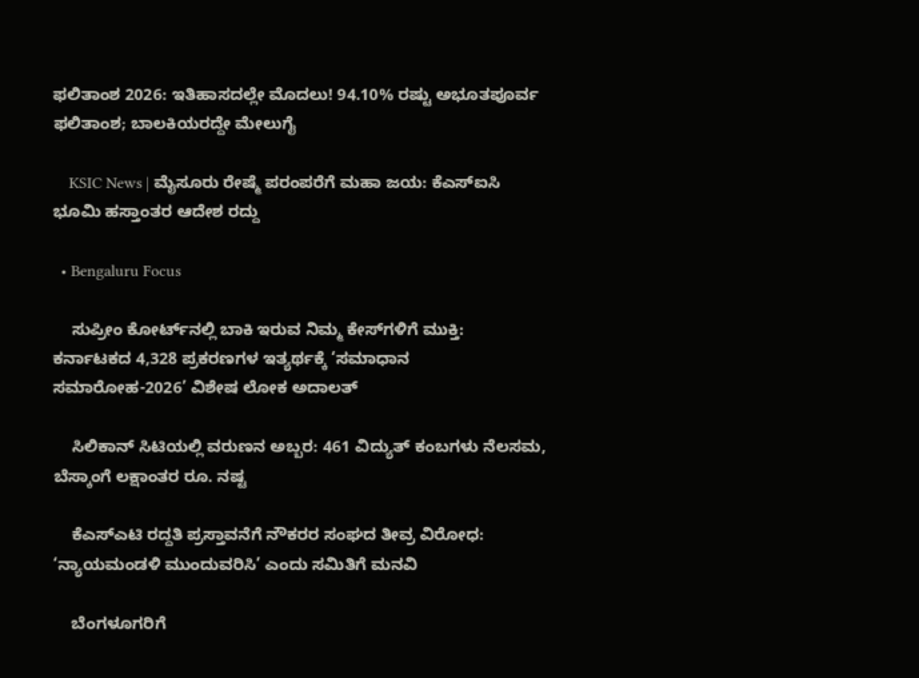ಫಲಿತಾಂಶ 2026: ಇತಿಹಾಸದಲ್ಲೇ ಮೊದಲು! 94.10% ರಷ್ಟು ಅಭೂತಪೂರ್ವ ಫಲಿತಾಂಶ; ಬಾಲಕಿಯರದ್ದೇ ಮೇಲುಗೈ

    KSIC News | ಮೈಸೂರು ರೇಷ್ಮೆ ಪರಂಪರೆಗೆ ಮಹಾ ಜಯ: ಕೆಎಸ್‌ಐಸಿ ಭೂಮಿ ಹಸ್ತಾಂತರ ಆದೇಶ ರದ್ದು

  • Bengaluru Focus

    ಸುಪ್ರೀಂ ಕೋರ್ಟ್‌ನಲ್ಲಿ ಬಾಕಿ ಇರುವ ನಿಮ್ಮ ಕೇಸ್‌ಗಳಿಗೆ ಮುಕ್ತಿ: ಕರ್ನಾಟಕದ 4,328 ಪ್ರಕರಣಗಳ ಇತ್ಯರ್ಥಕ್ಕೆ ‘ಸಮಾಧಾನ ಸಮಾರೋಹ-2026’ ವಿಶೇಷ ಲೋಕ ಅದಾಲತ್

    ಸಿಲಿಕಾನ್ ಸಿಟಿಯಲ್ಲಿ ವರುಣನ ಅಬ್ಬರ: 461 ವಿದ್ಯುತ್ ಕಂಬಗಳು ನೆಲಸಮ, ಬೆಸ್ಕಾಂಗೆ ಲಕ್ಷಾಂತರ ರೂ. ನಷ್ಟ

    ಕೆಎಸ್‌ಎಟಿ ರದ್ದತಿ ಪ್ರಸ್ತಾವನೆಗೆ ನೌಕರರ ಸಂಘದ ತೀವ್ರ ವಿರೋಧ: ‘ನ್ಯಾಯಮಂಡಳಿ ಮುಂದುವರಿಸಿ’ ಎಂದು ಸಮಿತಿಗೆ ಮನವಿ

    ಬೆಂಗಳೂಗರಿಗೆ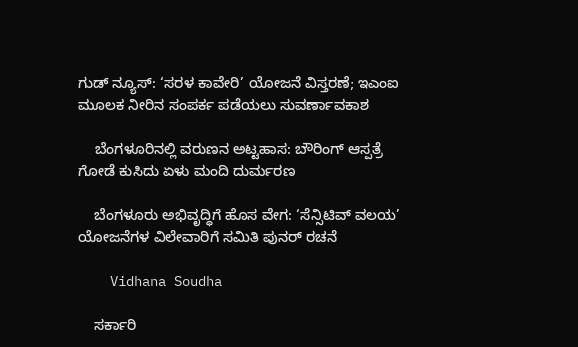ಗುಡ್ ನ್ಯೂಸ್: ‘ಸರಳ ಕಾವೇರಿ’ ಯೋಜನೆ ವಿಸ್ತರಣೆ; ಇಎಂಐ ಮೂಲಕ ನೀರಿನ ಸಂಪರ್ಕ ಪಡೆಯಲು ಸುವರ್ಣಾವಕಾಶ

    ಬೆಂಗಳೂರಿನಲ್ಲಿ ವರುಣನ ಅಟ್ಟಹಾಸ: ಬೌರಿಂಗ್ ಆಸ್ಪತ್ರೆ ಗೋಡೆ ಕುಸಿದು ಏಳು ಮಂದಿ ದುರ್ಮರಣ

    ಬೆಂಗಳೂರು ಅಭಿವೃದ್ಧಿಗೆ ಹೊಸ ವೇಗ: ‘ಸೆನ್ಸಿಟಿವ್ ವಲಯ’ ಯೋಜನೆಗಳ ವಿಲೇವಾರಿಗೆ ಸಮಿತಿ ಪುನರ್ ರಚನೆ

    Vidhana Soudha

    ಸರ್ಕಾರಿ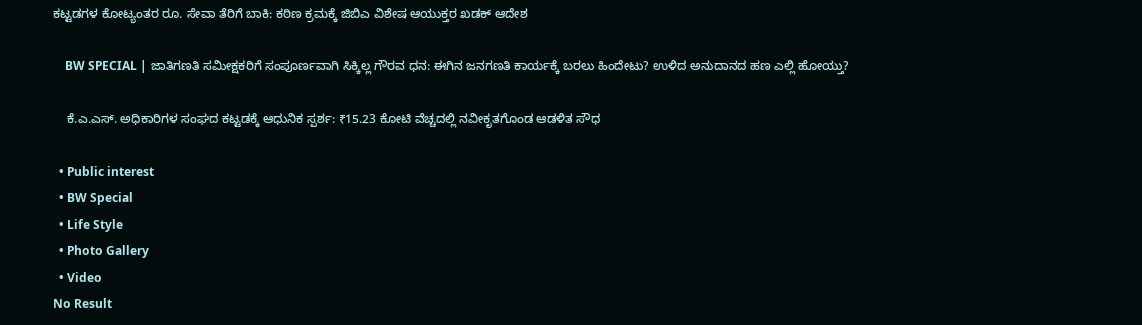ಕಟ್ಟಡಗಳ ಕೋಟ್ಯಂತರ ರೂ. ಸೇವಾ ತೆರಿಗೆ ಬಾಕಿ: ಕಠಿಣ ಕ್ರಮಕ್ಕೆ ಜಿಬಿಎ ವಿಶೇಷ ಆಯುಕ್ತರ ಖಡಕ್ ಆದೇಶ

    BW SPECIAL | ಜಾತಿಗಣತಿ ಸಮೀಕ್ಷಕರಿಗೆ ಸಂಪೂರ್ಣವಾಗಿ ಸಿಕ್ಕಿಲ್ಲ ಗೌರವ ಧನ: ಈಗಿನ ಜನಗಣತಿ ಕಾರ್ಯಕ್ಕೆ ಬರಲು ಹಿಂದೇಟು? ಉಳಿದ ಅನುದಾನದ ಹಣ ಎಲ್ಲಿ ಹೋಯ್ತು?

    ಕೆ.ಎ.ಎಸ್. ಅಧಿಕಾರಿಗಳ ಸಂಘದ ಕಟ್ಟಡಕ್ಕೆ ಆಧುನಿಕ ಸ್ಪರ್ಶ: ₹15.23 ಕೋಟಿ ವೆಚ್ಚದಲ್ಲಿ ನವೀಕೃತಗೊಂಡ ಆಡಳಿತ ಸೌಧ

  • Public interest
  • BW Special
  • Life Style
  • Photo Gallery
  • Video
No Result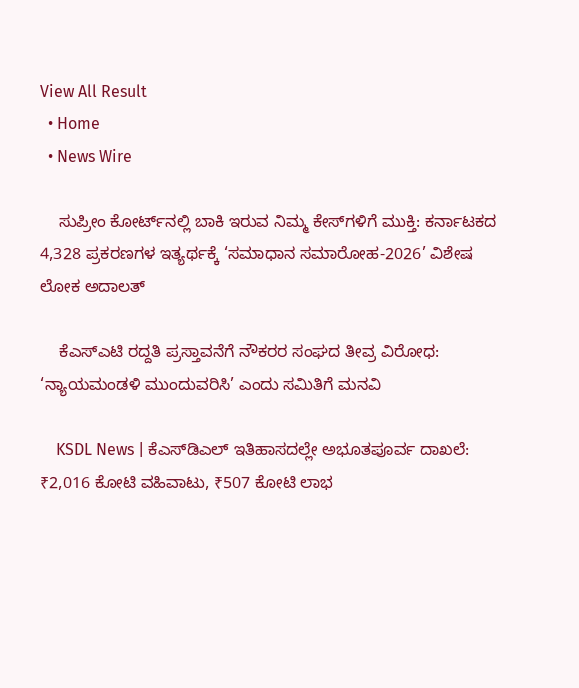View All Result
  • Home
  • News Wire

    ಸುಪ್ರೀಂ ಕೋರ್ಟ್‌ನಲ್ಲಿ ಬಾಕಿ ಇರುವ ನಿಮ್ಮ ಕೇಸ್‌ಗಳಿಗೆ ಮುಕ್ತಿ: ಕರ್ನಾಟಕದ 4,328 ಪ್ರಕರಣಗಳ ಇತ್ಯರ್ಥಕ್ಕೆ ‘ಸಮಾಧಾನ ಸಮಾರೋಹ-2026’ ವಿಶೇಷ ಲೋಕ ಅದಾಲತ್

    ಕೆಎಸ್‌ಎಟಿ ರದ್ದತಿ ಪ್ರಸ್ತಾವನೆಗೆ ನೌಕರರ ಸಂಘದ ತೀವ್ರ ವಿರೋಧ: ‘ನ್ಯಾಯಮಂಡಳಿ ಮುಂದುವರಿಸಿ’ ಎಂದು ಸಮಿತಿಗೆ ಮನವಿ

    KSDL News | ಕೆಎಸ್‌ಡಿಎಲ್ ಇತಿಹಾಸದಲ್ಲೇ ಅಭೂತಪೂರ್ವ ದಾಖಲೆ: ₹2,016 ಕೋಟಿ ವಹಿವಾಟು, ₹507 ಕೋಟಿ ಲಾಭ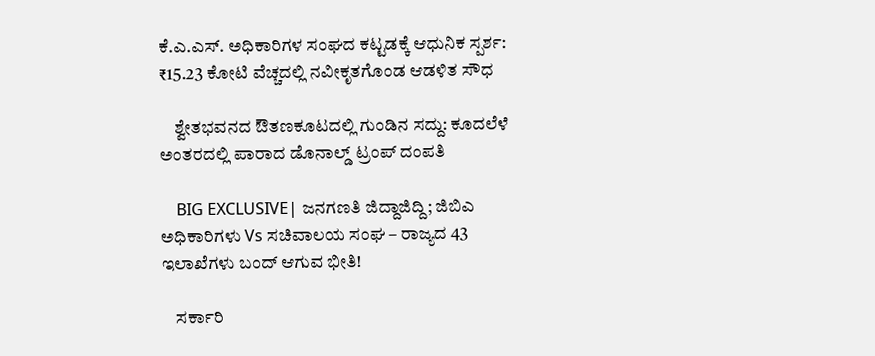ಕೆ.ಎ.ಎಸ್. ಅಧಿಕಾರಿಗಳ ಸಂಘದ ಕಟ್ಟಡಕ್ಕೆ ಆಧುನಿಕ ಸ್ಪರ್ಶ: ₹15.23 ಕೋಟಿ ವೆಚ್ಚದಲ್ಲಿ ನವೀಕೃತಗೊಂಡ ಆಡಳಿತ ಸೌಧ

    ಶ್ವೇತಭವನದ ಔತಣಕೂಟದಲ್ಲಿ ಗುಂಡಿನ ಸದ್ದು: ಕೂದಲೆಳೆ ಅಂತರದಲ್ಲಿ ಪಾರಾದ ಡೊನಾಲ್ಡ್ ಟ್ರಂಪ್ ದಂಪತಿ

    BIG EXCLUSIVE| ಜನಗಣತಿ ಜಿದ್ದಾಜಿದ್ದಿ; ಜಿಬಿಎ ಅಧಿಕಾರಿಗಳು Vs ಸಚಿವಾಲಯ ಸಂಘ – ರಾಜ್ಯದ 43 ಇಲಾಖೆಗಳು ಬಂದ್ ಆಗುವ ಭೀತಿ!

    ಸರ್ಕಾರಿ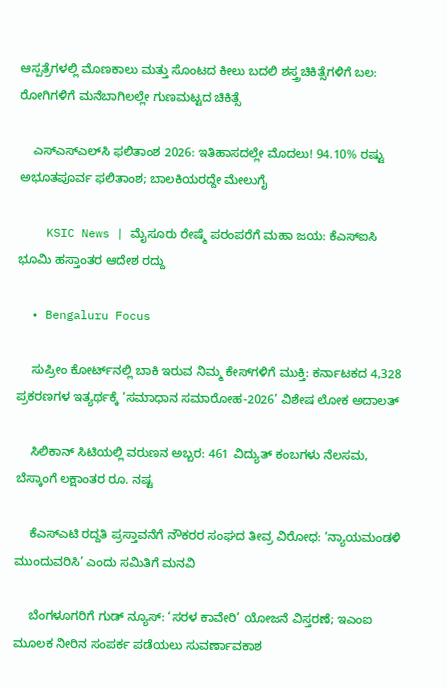ಆಸ್ಪತ್ರೆಗಳಲ್ಲಿ ಮೊಣಕಾಲು ಮತ್ತು ಸೊಂಟದ ಕೀಲು ಬದಲಿ ಶಸ್ತ್ರಚಿಕಿತ್ಸೆಗಳಿಗೆ ಬಲ: ರೋಗಿಗಳಿಗೆ ಮನೆಬಾಗಿಲಲ್ಲೇ ಗುಣಮಟ್ಟದ ಚಿಕಿತ್ಸೆ

    ಎಸ್‌ಎಸ್‌ಎಲ್‌ಸಿ ಫಲಿತಾಂಶ 2026: ಇತಿಹಾಸದಲ್ಲೇ ಮೊದಲು! 94.10% ರಷ್ಟು ಅಭೂತಪೂರ್ವ ಫಲಿತಾಂಶ; ಬಾಲಕಿಯರದ್ದೇ ಮೇಲುಗೈ

    KSIC News | ಮೈಸೂರು ರೇಷ್ಮೆ ಪರಂಪರೆಗೆ ಮಹಾ ಜಯ: ಕೆಎಸ್‌ಐಸಿ ಭೂಮಿ ಹಸ್ತಾಂತರ ಆದೇಶ ರದ್ದು

  • Bengaluru Focus

    ಸುಪ್ರೀಂ ಕೋರ್ಟ್‌ನಲ್ಲಿ ಬಾಕಿ ಇರುವ ನಿಮ್ಮ ಕೇಸ್‌ಗಳಿಗೆ ಮುಕ್ತಿ: ಕರ್ನಾಟಕದ 4,328 ಪ್ರಕರಣಗಳ ಇತ್ಯರ್ಥಕ್ಕೆ ‘ಸಮಾಧಾನ ಸಮಾರೋಹ-2026’ ವಿಶೇಷ ಲೋಕ ಅದಾಲತ್

    ಸಿಲಿಕಾನ್ ಸಿಟಿಯಲ್ಲಿ ವರುಣನ ಅಬ್ಬರ: 461 ವಿದ್ಯುತ್ ಕಂಬಗಳು ನೆಲಸಮ, ಬೆಸ್ಕಾಂಗೆ ಲಕ್ಷಾಂತರ ರೂ. ನಷ್ಟ

    ಕೆಎಸ್‌ಎಟಿ ರದ್ದತಿ ಪ್ರಸ್ತಾವನೆಗೆ ನೌಕರರ ಸಂಘದ ತೀವ್ರ ವಿರೋಧ: ‘ನ್ಯಾಯಮಂಡಳಿ ಮುಂದುವರಿಸಿ’ ಎಂದು ಸಮಿತಿಗೆ ಮನವಿ

    ಬೆಂಗಳೂಗರಿಗೆ ಗುಡ್ ನ್ಯೂಸ್: ‘ಸರಳ ಕಾವೇರಿ’ ಯೋಜನೆ ವಿಸ್ತರಣೆ; ಇಎಂಐ ಮೂಲಕ ನೀರಿನ ಸಂಪರ್ಕ ಪಡೆಯಲು ಸುವರ್ಣಾವಕಾಶ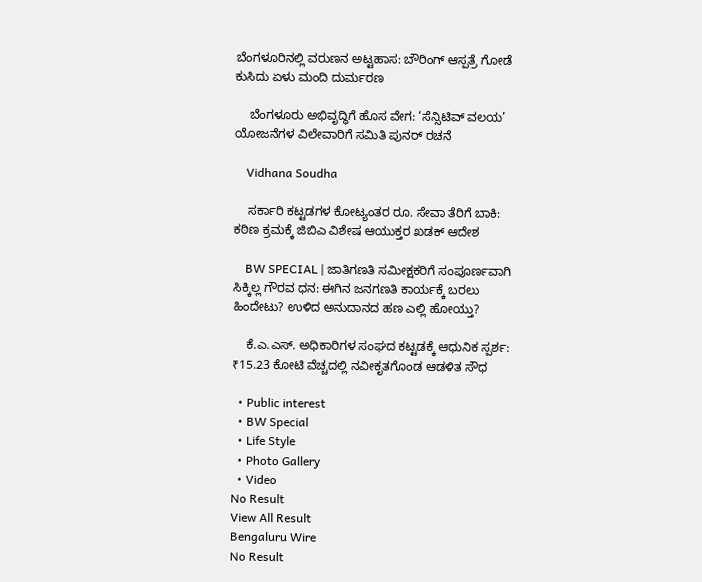ಬೆಂಗಳೂರಿನಲ್ಲಿ ವರುಣನ ಅಟ್ಟಹಾಸ: ಬೌರಿಂಗ್ ಆಸ್ಪತ್ರೆ ಗೋಡೆ ಕುಸಿದು ಏಳು ಮಂದಿ ದುರ್ಮರಣ

    ಬೆಂಗಳೂರು ಅಭಿವೃದ್ಧಿಗೆ ಹೊಸ ವೇಗ: ‘ಸೆನ್ಸಿಟಿವ್ ವಲಯ’ ಯೋಜನೆಗಳ ವಿಲೇವಾರಿಗೆ ಸಮಿತಿ ಪುನರ್ ರಚನೆ

    Vidhana Soudha

    ಸರ್ಕಾರಿ ಕಟ್ಟಡಗಳ ಕೋಟ್ಯಂತರ ರೂ. ಸೇವಾ ತೆರಿಗೆ ಬಾಕಿ: ಕಠಿಣ ಕ್ರಮಕ್ಕೆ ಜಿಬಿಎ ವಿಶೇಷ ಆಯುಕ್ತರ ಖಡಕ್ ಆದೇಶ

    BW SPECIAL | ಜಾತಿಗಣತಿ ಸಮೀಕ್ಷಕರಿಗೆ ಸಂಪೂರ್ಣವಾಗಿ ಸಿಕ್ಕಿಲ್ಲ ಗೌರವ ಧನ: ಈಗಿನ ಜನಗಣತಿ ಕಾರ್ಯಕ್ಕೆ ಬರಲು ಹಿಂದೇಟು? ಉಳಿದ ಅನುದಾನದ ಹಣ ಎಲ್ಲಿ ಹೋಯ್ತು?

    ಕೆ.ಎ.ಎಸ್. ಅಧಿಕಾರಿಗಳ ಸಂಘದ ಕಟ್ಟಡಕ್ಕೆ ಆಧುನಿಕ ಸ್ಪರ್ಶ: ₹15.23 ಕೋಟಿ ವೆಚ್ಚದಲ್ಲಿ ನವೀಕೃತಗೊಂಡ ಆಡಳಿತ ಸೌಧ

  • Public interest
  • BW Special
  • Life Style
  • Photo Gallery
  • Video
No Result
View All Result
Bengaluru Wire
No Result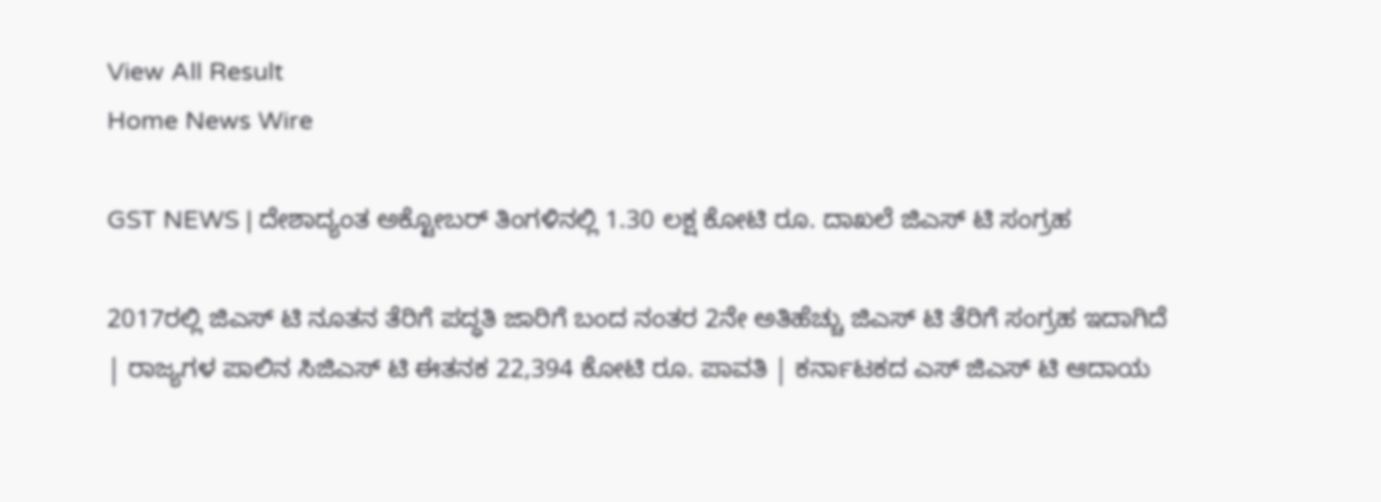View All Result
Home News Wire

GST NEWS | ದೇಶಾದ್ಯಂತ ಅಕ್ಟೋಬರ್ ತಿಂಗಳಿನಲ್ಲಿ 1.30 ಲಕ್ಷ ಕೋಟಿ ರೂ. ದಾಖಲೆ ಜಿಎಸ್ ಟಿ ಸಂಗ್ರಹ

2017ರಲ್ಲಿ ಜಿಎಸ್ ಟಿ ನೂತನ ತೆರಿಗೆ ಪದ್ಧತಿ ಜಾರಿಗೆ ಬಂದ ನಂತರ 2ನೇ ಅತಿಹೆಚ್ಚು ಜಿಎಸ್ ಟಿ ತೆರಿಗೆ ಸಂಗ್ರಹ ಇದಾಗಿದೆ | ರಾಜ್ಯಗಳ ಪಾಲಿನ ಸಿಜಿಎಸ್ ಟಿ ಈತನಕ 22,394 ಕೋಟಿ ರೂ. ಪಾವತಿ | ಕರ್ನಾಟಕದ ಎಸ್ ಜಿಎಸ್ ಟಿ ಆದಾಯ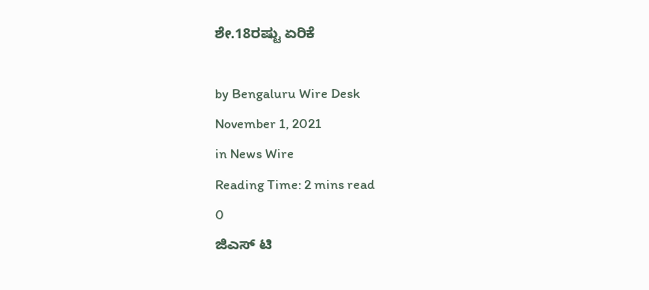ಶೇ.18ರಷ್ಟು ಏರಿಕೆ

by Bengaluru Wire Desk
November 1, 2021
in News Wire
Reading Time: 2 mins read
0
ಜಿಎಸ್ ಟಿ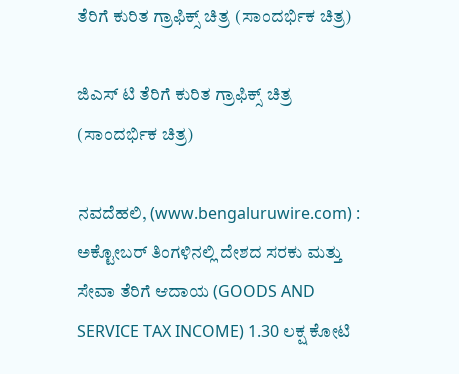ತೆರಿಗೆ ಕುರಿತ ಗ್ರಾಫಿಕ್ಸ್ ಚಿತ್ರ (ಸಾಂದರ್ಭಿಕ ಚಿತ್ರ)

ಜಿಎಸ್ ಟಿ ತೆರಿಗೆ ಕುರಿತ ಗ್ರಾಫಿಕ್ಸ್ ಚಿತ್ರ (ಸಾಂದರ್ಭಿಕ ಚಿತ್ರ)

ನವದೆಹಲಿ, (www.bengaluruwire.com) : ಅಕ್ಟೋಬರ್ ತಿಂಗಳಿನಲ್ಲಿ ದೇಶದ ಸರಕು ಮತ್ತು ಸೇವಾ ತೆರಿಗೆ ಆದಾಯ (GOODS AND SERVICE TAX INCOME) 1.30 ಲಕ್ಷ ಕೋಟಿ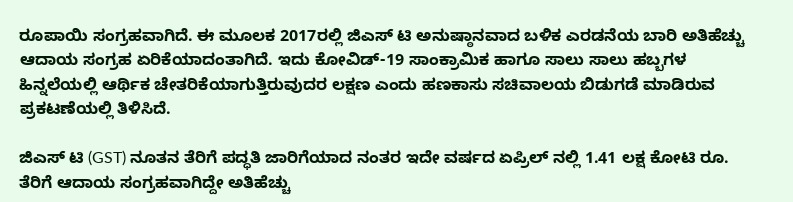ರೂಪಾಯಿ ಸಂಗ್ರಹವಾಗಿದೆ. ಈ ಮೂಲಕ 2017ರಲ್ಲಿ ಜಿಎಸ್ ಟಿ ಅನುಷ್ಠಾನವಾದ ಬಳಿಕ ಎರಡನೆಯ ಬಾರಿ ಅತಿಹೆಚ್ಚು ಆದಾಯ ಸಂಗ್ರಹ ಏರಿಕೆಯಾದಂತಾಗಿದೆ. ಇದು ಕೋವಿಡ್-19 ಸಾಂಕ್ರಾಮಿಕ ಹಾಗೂ ಸಾಲು ಸಾಲು ಹಬ್ಬಗಳ ಹಿನ್ನಲೆಯಲ್ಲಿ ಆರ್ಥಿಕ ಚೇತರಿಕೆಯಾಗುತ್ತಿರುವುದರ ಲಕ್ಷಣ ಎಂದು ಹಣಕಾಸು ಸಚಿವಾಲಯ ಬಿಡುಗಡೆ ಮಾಡಿರುವ ಪ್ರಕಟಣೆಯಲ್ಲಿ ತಿಳಿಸಿದೆ.

ಜಿಎಸ್ ಟಿ (GST) ನೂತನ ತೆರಿಗೆ ಪದ್ಧತಿ ಜಾರಿಗೆಯಾದ ನಂತರ ಇದೇ ವರ್ಷದ ಏಪ್ರಿಲ್ ನಲ್ಲಿ 1.41 ಲಕ್ಷ ಕೋಟಿ ರೂ. ತೆರಿಗೆ ಆದಾಯ ಸಂಗ್ರಹವಾಗಿದ್ದೇ ಅತಿಹೆಚ್ಚು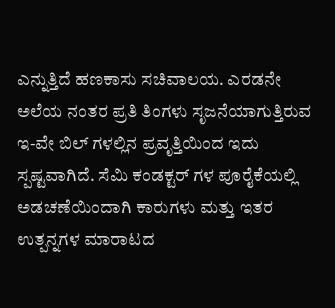ಎನ್ನುತ್ತಿದೆ ಹಣಕಾಸು ಸಚಿವಾಲಯ. ಎರಡನೇ ಅಲೆಯ ನಂತರ ಪ್ರತಿ ತಿಂಗಳು ಸೃಜನೆಯಾಗುತ್ತಿರುವ ಇ-ವೇ ಬಿಲ್ ಗಳಲ್ಲಿನ ಪ್ರವೃತ್ತಿಯಿಂದ ಇದು ಸ್ಪಷ್ಟವಾಗಿದೆ. ಸೆಮಿ ಕಂಡಕ್ಟರ್ ಗಳ ಪೂರೈಕೆಯಲ್ಲಿ ಅಡಚಣೆಯಿಂದಾಗಿ ಕಾರುಗಳು ಮತ್ತು ಇತರ ಉತ್ಪನ್ನಗಳ ಮಾರಾಟದ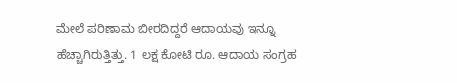ಮೇಲೆ ಪರಿಣಾಮ ಬೀರದಿದ್ದರೆ ಆದಾಯವು ಇನ್ನೂ ಹೆಚ್ಚಾಗಿರುತ್ತಿತ್ತು. 1 ಲಕ್ಷ ಕೋಟಿ ರೂ. ಆದಾಯ ಸಂಗ್ರಹ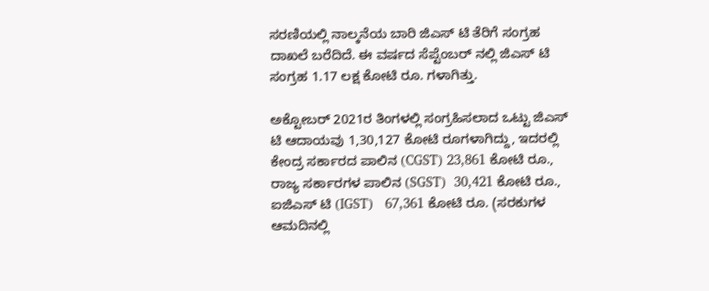ಸರಣಿಯಲ್ಲಿ ನಾಲ್ಕನೆಯ ಬಾರಿ ಜಿಎಸ್ ಟಿ ತೆರಿಗೆ ಸಂಗ್ರಹ ದಾಖಲೆ ಬರೆದಿದೆ. ಈ ವರ್ಷದ ಸೆಪ್ಟೆಂಬರ್ ನಲ್ಲಿ ಜಿಎಸ್ ಟಿ ಸಂಗ್ರಹ 1.17 ಲಕ್ಷ ಕೋಟಿ ರೂ. ಗಳಾಗಿತ್ತು.

ಅಕ್ಟೋಬರ್ 2021ರ ತಿಂಗಳಲ್ಲಿ ಸಂಗ್ರಹಿಸಲಾದ ಒಟ್ಟು ಜಿಎಸ್ ಟಿ ಆದಾಯವು 1,30,127 ಕೋಟಿ ರೂಗಳಾಗಿದ್ದು, ಇದರಲ್ಲಿ ಕೇಂದ್ರ ಸರ್ಕಾರದ ಪಾಲಿನ (CGST) 23,861 ಕೋಟಿ ರೂ., ರಾಜ್ಯ ಸರ್ಕಾರಗಳ ಪಾಲಿನ (SGST)  30,421 ಕೋಟಿ ರೂ., ಐಜಿಎಸ್ ಟಿ (IGST)   67,361 ಕೋಟಿ ರೂ. (ಸರಕುಗಳ ಆಮದಿನಲ್ಲಿ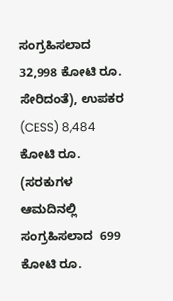ಸಂಗ್ರಹಿಸಲಾದ 32,998 ಕೋಟಿ ರೂ. ಸೇರಿದಂತೆ), ಉಪಕರ (CESS) 8,484 ಕೋಟಿ ರೂ. (ಸರಕುಗಳ ಆಮದಿನಲ್ಲಿ ಸಂಗ್ರಹಿಸಲಾದ  699 ಕೋಟಿ ರೂ.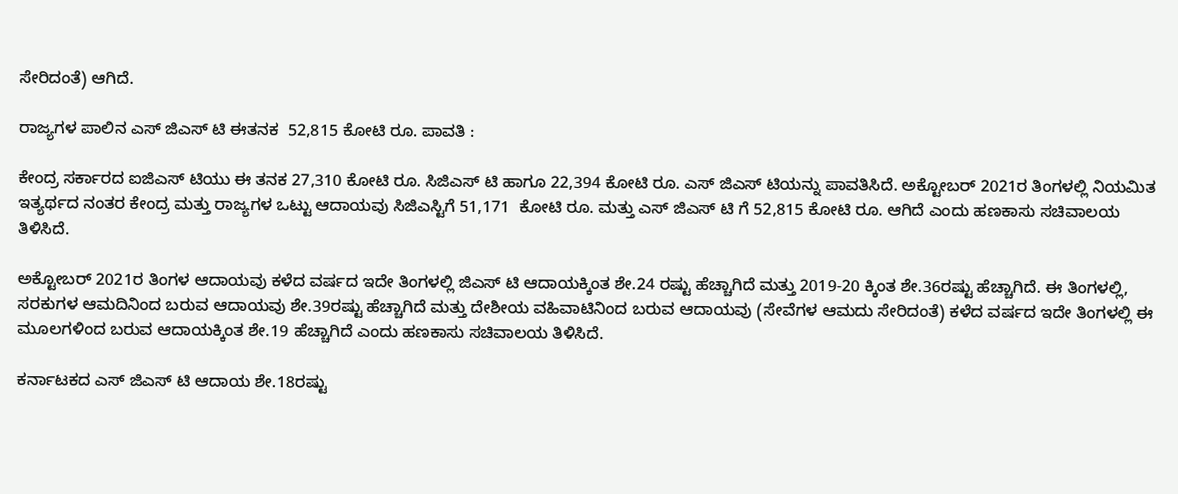ಸೇರಿದಂತೆ) ಆಗಿದೆ.

ರಾಜ್ಯಗಳ ಪಾಲಿನ ಎಸ್ ಜಿಎಸ್ ಟಿ ಈತನಕ  52,815 ಕೋಟಿ ರೂ. ಪಾವತಿ :

ಕೇಂದ್ರ ಸರ್ಕಾರದ ಐಜಿಎಸ್ ಟಿಯು ಈ ತನಕ 27,310 ಕೋಟಿ ರೂ. ಸಿಜಿಎಸ್ ಟಿ ಹಾಗೂ 22,394 ಕೋಟಿ ರೂ. ಎಸ್ ಜಿಎಸ್ ಟಿಯನ್ನು ಪಾವತಿಸಿದೆ. ಅಕ್ಟೋಬರ್ 2021ರ ತಿಂಗಳಲ್ಲಿ ನಿಯಮಿತ ಇತ್ಯರ್ಥದ ನಂತರ ಕೇಂದ್ರ ಮತ್ತು ರಾಜ್ಯಗಳ ಒಟ್ಟು ಆದಾಯವು ಸಿಜಿಎಸ್ಟಿಗೆ 51,171  ಕೋಟಿ ರೂ. ಮತ್ತು ಎಸ್ ಜಿಎಸ್ ಟಿ ಗೆ 52,815 ಕೋಟಿ ರೂ. ಆಗಿದೆ ಎಂದು ಹಣಕಾಸು ಸಚಿವಾಲಯ ತಿಳಿಸಿದೆ.

ಅಕ್ಟೋಬರ್ 2021ರ ತಿಂಗಳ ಆದಾಯವು ಕಳೆದ ವರ್ಷದ ಇದೇ ತಿಂಗಳಲ್ಲಿ ಜಿಎಸ್ ಟಿ ಆದಾಯಕ್ಕಿಂತ ಶೇ.24 ರಷ್ಟು ಹೆಚ್ಚಾಗಿದೆ ಮತ್ತು 2019-20 ಕ್ಕಿಂತ ಶೇ.36ರಷ್ಟು ಹೆಚ್ಚಾಗಿದೆ. ಈ ತಿಂಗಳಲ್ಲಿ, ಸರಕುಗಳ ಆಮದಿನಿಂದ ಬರುವ ಆದಾಯವು ಶೇ.39ರಷ್ಟು ಹೆಚ್ಚಾಗಿದೆ ಮತ್ತು ದೇಶೀಯ ವಹಿವಾಟಿನಿಂದ ಬರುವ ಆದಾಯವು (ಸೇವೆಗಳ ಆಮದು ಸೇರಿದಂತೆ) ಕಳೆದ ವರ್ಷದ ಇದೇ ತಿಂಗಳಲ್ಲಿ ಈ ಮೂಲಗಳಿಂದ ಬರುವ ಆದಾಯಕ್ಕಿಂತ ಶೇ.19 ಹೆಚ್ಚಾಗಿದೆ ಎಂದು ಹಣಕಾಸು ಸಚಿವಾಲಯ ತಿಳಿಸಿದೆ.

ಕರ್ನಾಟಕದ ಎಸ್ ಜಿಎಸ್ ಟಿ ಆದಾಯ ಶೇ.18ರಷ್ಟು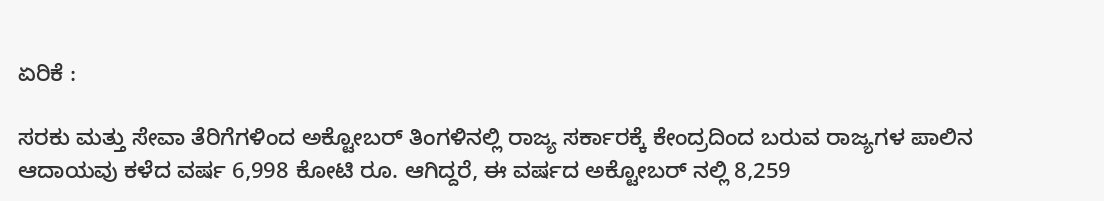ಏರಿಕೆ :

ಸರಕು ಮತ್ತು ಸೇವಾ ತೆರಿಗೆಗಳಿಂದ ಅಕ್ಟೋಬರ್ ತಿಂಗಳಿನಲ್ಲಿ ರಾಜ್ಯ ಸರ್ಕಾರಕ್ಕೆ ಕೇಂದ್ರದಿಂದ ಬರುವ ರಾಜ್ಯಗಳ ಪಾಲಿನ ಆದಾಯವು ಕಳೆದ ವರ್ಷ 6,998 ಕೋಟಿ ರೂ. ಆಗಿದ್ದರೆ, ಈ ವರ್ಷದ ಅಕ್ಟೋಬರ್ ನಲ್ಲಿ 8,259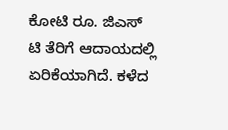ಕೋಟಿ ರೂ. ಜಿಎಸ್ ಟಿ ತೆರಿಗೆ ಆದಾಯದಲ್ಲಿ ಏರಿಕೆಯಾಗಿದೆ. ಕಳೆದ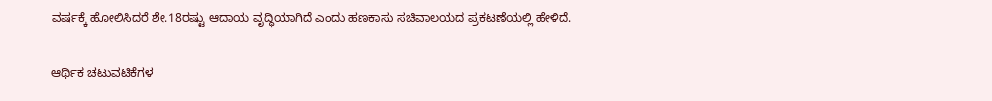ವರ್ಷಕ್ಕೆ ಹೋಲಿಸಿದರೆ ಶೇ.18ರಷ್ಟು ಆದಾಯ ವೃದ್ಧಿಯಾಗಿದೆ ಎಂದು ಹಣಕಾಸು ಸಚಿವಾಲಯದ ಪ್ರಕಟಣೆಯಲ್ಲಿ ಹೇಳಿದೆ.

ಆರ್ಥಿಕ ಚಟುವಟಿಕೆಗಳ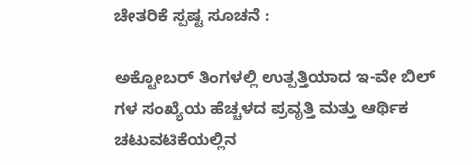ಚೇತರಿಕೆ ಸ್ಪಷ್ಟ ಸೂಚನೆ :

ಅಕ್ಟೋಬರ್ ತಿಂಗಳಲ್ಲಿ ಉತ್ಪತ್ತಿಯಾದ ಇ-ವೇ ಬಿಲ್ ಗಳ ಸಂಖ್ಯೆಯ ಹೆಚ್ಚಳದ ಪ್ರವೃತ್ತಿ ಮತ್ತು ಆರ್ಥಿಕ ಚಟುವಟಿಕೆಯಲ್ಲಿನ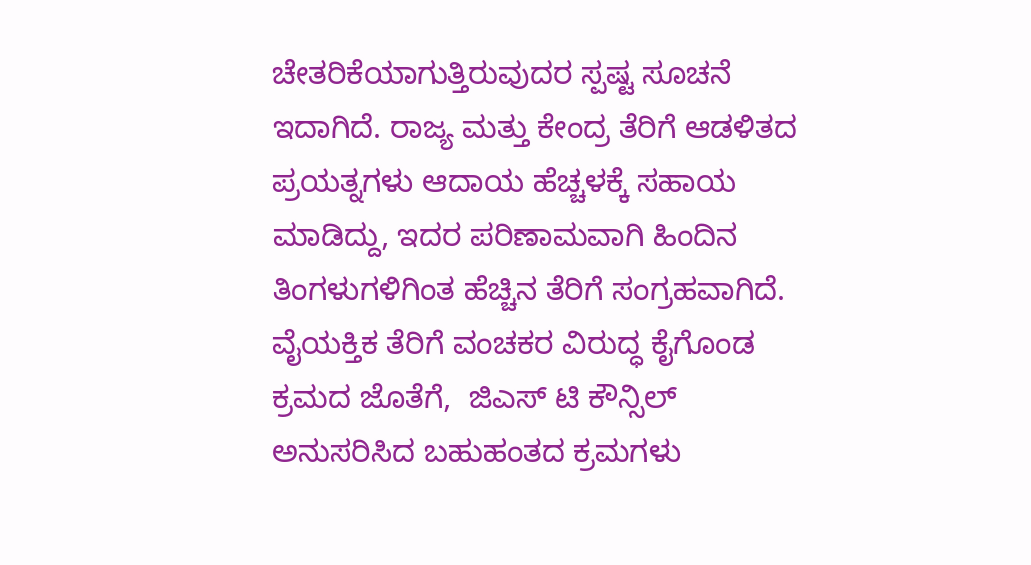ಚೇತರಿಕೆಯಾಗುತ್ತಿರುವುದರ ಸ್ಪಷ್ಟ ಸೂಚನೆ ಇದಾಗಿದೆ. ರಾಜ್ಯ ಮತ್ತು ಕೇಂದ್ರ ತೆರಿಗೆ ಆಡಳಿತದ ಪ್ರಯತ್ನಗಳು ಆದಾಯ ಹೆಚ್ಚಳಕ್ಕೆ ಸಹಾಯ ಮಾಡಿದ್ದು, ಇದರ ಪರಿಣಾಮವಾಗಿ ಹಿಂದಿನ ತಿಂಗಳುಗಳಿಗಿಂತ ಹೆಚ್ಚಿನ ತೆರಿಗೆ ಸಂಗ್ರಹವಾಗಿದೆ. ವೈಯಕ್ತಿಕ ತೆರಿಗೆ ವಂಚಕರ ವಿರುದ್ಧ ಕೈಗೊಂಡ ಕ್ರಮದ ಜೊತೆಗೆ,  ಜಿಎಸ್ ಟಿ ಕೌನ್ಸಿಲ್ ಅನುಸರಿಸಿದ ಬಹುಹಂತದ ಕ್ರಮಗಳು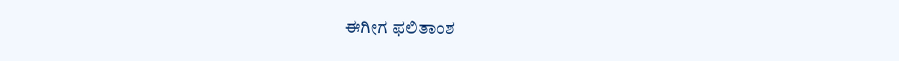ಈಗೀಗ ಫಲಿತಾಂಶ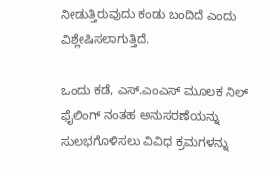ನೀಡುತ್ತಿರುವುದು ಕಂಡು ಬಂದಿದೆ ಎಂದು ವಿಶ್ಲೇಷಿಸಲಾಗುತ್ತಿದೆ.

ಒಂದು ಕಡೆ, ಎಸ್.ಎಂಎಸ್ ಮೂಲಕ ನಿಲ್ ಫೈಲಿಂಗ್ ನಂತಹ ಅನುಸರಣೆಯನ್ನು ಸುಲಭಗೊಳಿಸಲು ವಿವಿಧ ಕ್ರಮಗಳನ್ನು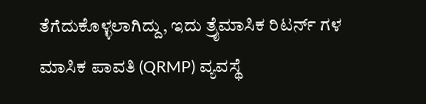ತೆಗೆದುಕೊಳ್ಳಲಾಗಿದ್ದು, ಇದು ತ್ರೈಮಾಸಿಕ ರಿಟರ್ನ್ ಗಳ ಮಾಸಿಕ ಪಾವತಿ (QRMP) ವ್ಯವಸ್ಥೆ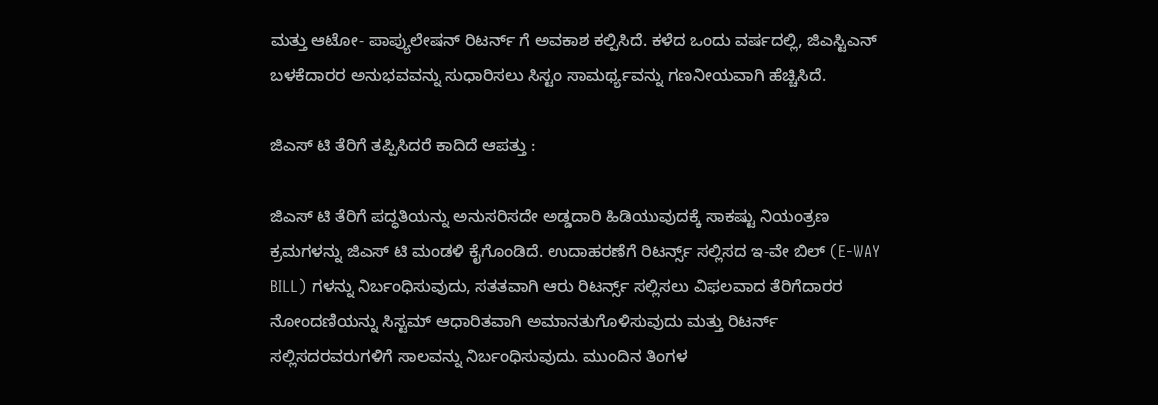ಮತ್ತು ಆಟೋ- ಪಾಪ್ಯುಲೇಷನ್ ರಿಟರ್ನ್ ಗೆ ಅವಕಾಶ ಕಲ್ಪಿಸಿದೆ. ಕಳೆದ ಒಂದು ವರ್ಷದಲ್ಲಿ, ಜಿಎಸ್ಟಿಎನ್ ಬಳಕೆದಾರರ ಅನುಭವವನ್ನು ಸುಧಾರಿಸಲು ಸಿಸ್ಟಂ ಸಾಮರ್ಥ್ಯವನ್ನು ಗಣನೀಯವಾಗಿ ಹೆಚ್ಚಿಸಿದೆ.

ಜಿಎಸ್ ಟಿ ತೆರಿಗೆ ತಪ್ಪಿಸಿದರೆ ಕಾದಿದೆ ಆಪತ್ತು :

ಜಿಎಸ್ ಟಿ ತೆರಿಗೆ ಪದ್ಧತಿಯನ್ನು ಅನುಸರಿಸದೇ ಅಡ್ಡದಾರಿ ಹಿಡಿಯುವುದಕ್ಕೆ ಸಾಕಷ್ಟು ನಿಯಂತ್ರಣ ಕ್ರಮಗಳನ್ನು ಜಿಎಸ್ ಟಿ ಮಂಡಳಿ ಕೈಗೊಂಡಿದೆ. ಉದಾಹರಣೆಗೆ ರಿಟರ್ನ್ಸ್ ಸಲ್ಲಿಸದ ಇ-ವೇ ಬಿಲ್ (E-WAY BILL) ಗಳನ್ನು ನಿರ್ಬಂಧಿಸುವುದು, ಸತತವಾಗಿ ಆರು ರಿಟರ್ನ್ಸ್ ಸಲ್ಲಿಸಲು ವಿಫಲವಾದ ತೆರಿಗೆದಾರರ ನೋಂದಣಿಯನ್ನು ಸಿಸ್ಟಮ್ ಆಧಾರಿತವಾಗಿ ಅಮಾನತುಗೊಳಿಸುವುದು ಮತ್ತು ರಿಟರ್ನ್ ಸಲ್ಲಿಸದರವರುಗಳಿಗೆ ಸಾಲವನ್ನು ನಿರ್ಬಂಧಿಸುವುದು. ಮುಂದಿನ ತಿಂಗಳ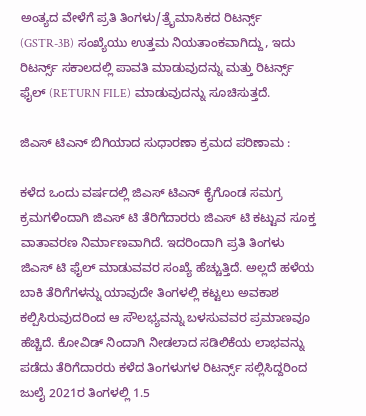ಅಂತ್ಯದ ವೇಳೆಗೆ ಪ್ರತಿ ತಿಂಗಳು/ತ್ರೈಮಾಸಿಕದ ರಿಟರ್ನ್ಸ್ (GSTR-3B) ಸಂಖ್ಯೆಯು ಉತ್ತಮ ನಿಯತಾಂಕವಾಗಿದ್ದು, ಇದು ರಿಟರ್ನ್ಸ್ ಸಕಾಲದಲ್ಲಿ ಪಾವತಿ ಮಾಡುವುದನ್ನು ಮತ್ತು ರಿಟರ್ನ್ಸ್ ಫೈಲ್ (RETURN FILE) ಮಾಡುವುದನ್ನು ಸೂಚಿಸುತ್ತದೆ.

ಜಿಎಸ್ ಟಿಎನ್ ಬಿಗಿಯಾದ ಸುಧಾರಣಾ ಕ್ರಮದ ಪರಿಣಾಮ :

ಕಳೆದ ಒಂದು ವರ್ಷದಲ್ಲಿ ಜಿಎಸ್ ಟಿಎನ್ ಕೈಗೊಂಡ ಸಮಗ್ರ ಕ್ರಮಗಳಿಂದಾಗಿ ಜಿಎಸ್ ಟಿ ತೆರಿಗೆದಾರರು ಜಿಎಸ್ ಟಿ ಕಟ್ಟುವ ಸೂಕ್ತ ವಾತಾವರಣ ನಿರ್ಮಾಣವಾಗಿದೆ. ಇದರಿಂದಾಗಿ ಪ್ರತಿ ತಿಂಗಳು ಜಿಎಸ್ ಟಿ ಫೈಲ್ ಮಾಡುವವರ ಸಂಖ್ಯೆ ಹೆಚ್ಚುತ್ತಿದೆ. ಅಲ್ಲದೆ ಹಳೆಯ ಬಾಕಿ ತೆರಿಗೆಗಳನ್ನು ಯಾವುದೇ ತಿಂಗಳಲ್ಲಿ ಕಟ್ಟಲು ಅವಕಾಶ ಕಲ್ಪಿಸಿರುವುದರಿಂದ ಆ ಸೌಲಭ್ಯವನ್ನು ಬಳಸುವವರ ಪ್ರಮಾಣವೂ ಹೆಚ್ಚಿದೆ. ಕೋವಿಡ್ ನಿಂದಾಗಿ ನೀಡಲಾದ ಸಡಿಲಿಕೆಯ ಲಾಭವನ್ನು ಪಡೆದು ತೆರಿಗೆದಾರರು ಕಳೆದ ತಿಂಗಳುಗಳ ರಿಟರ್ನ್ಸ್ ಸಲ್ಲಿಸಿದ್ದರಿಂದ ಜುಲೈ 2021ರ ತಿಂಗಳಲ್ಲಿ 1.5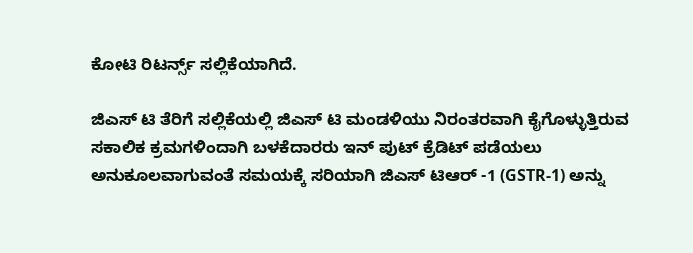ಕೋಟಿ ರಿಟರ್ನ್ಸ್ ಸಲ್ಲಿಕೆಯಾಗಿದೆ.

ಜಿಎಸ್ ಟಿ ತೆರಿಗೆ ಸಲ್ಲಿಕೆಯಲ್ಲಿ ಜಿಎಸ್ ಟಿ ಮಂಡಳಿಯು ನಿರಂತರವಾಗಿ ಕೈಗೊಳ್ಳುತ್ತಿರುವ ಸಕಾಲಿಕ ಕ್ರಮಗಳಿಂದಾಗಿ ಬಳಕೆದಾರರು ಇನ್ ಪುಟ್ ಕ್ರೆಡಿಟ್ ಪಡೆಯಲು ಅನುಕೂಲವಾಗುವಂತೆ ಸಮಯಕ್ಕೆ ಸರಿಯಾಗಿ ಜಿಎಸ್ ಟಿಆರ್ -1 (GSTR-1) ಅನ್ನು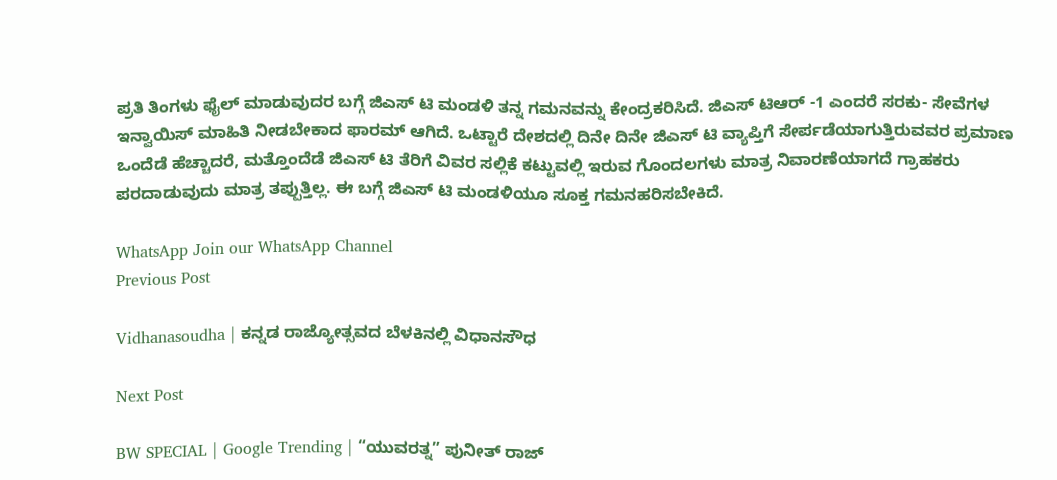ಪ್ರತಿ ತಿಂಗಳು ಫೈಲ್ ಮಾಡುವುದರ ಬಗ್ಗೆ ಜಿಎಸ್ ಟಿ ಮಂಡಳಿ ತನ್ನ ಗಮನವನ್ನು ಕೇಂದ್ರಕರಿಸಿದೆ. ಜಿಎಸ್ ಟಿಆರ್ -1 ಎಂದರೆ ಸರಕು- ಸೇವೆಗಳ ಇನ್ವಾಯಿಸ್ ಮಾಹಿತಿ ನೀಡಬೇಕಾದ ಫಾರಮ್ ಆಗಿದೆ. ಒಟ್ಟಾರೆ ದೇಶದಲ್ಲಿ ದಿನೇ ದಿನೇ ಜಿಎಸ್ ಟಿ ವ್ಯಾಪ್ತಿಗೆ ಸೇರ್ಪಡೆಯಾಗುತ್ತಿರುವವರ ಪ್ರಮಾಣ ಒಂದೆಡೆ ಹೆಚ್ಚಾದರೆ, ಮತ್ತೊಂದೆಡೆ ಜಿಎಸ್ ಟಿ ತೆರಿಗೆ ವಿವರ ಸಲ್ಲಿಕೆ ಕಟ್ಟುವಲ್ಲಿ ಇರುವ ಗೊಂದಲಗಳು ಮಾತ್ರ ನಿವಾರಣೆಯಾಗದೆ ಗ್ರಾಹಕರು ಪರದಾಡುವುದು ಮಾತ್ರ ತಪ್ಪುತ್ತಿಲ್ಲ. ಈ ಬಗ್ಗೆ ಜಿಎಸ್ ಟಿ ಮಂಡಳಿಯೂ ಸೂಕ್ತ ಗಮನಹರಿಸಬೇಕಿದೆ.

WhatsApp Join our WhatsApp Channel
Previous Post

Vidhanasoudha | ಕನ್ನಡ ರಾಜ್ಯೋತ್ಸವದ ಬೆಳಕಿನಲ್ಲಿ ವಿಧಾನಸೌಧ

Next Post

BW SPECIAL | Google Trending | “ಯುವರತ್ನ” ಪುನೀತ್ ರಾಜ್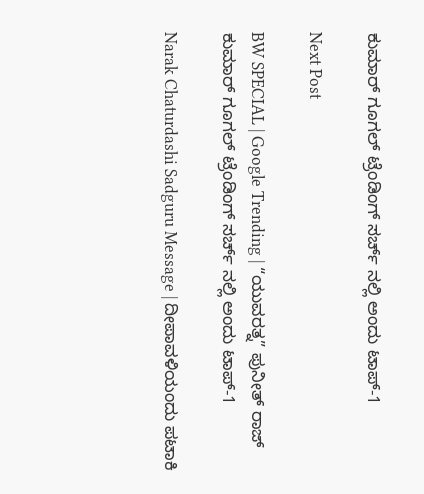ಕುಮಾರ್ ಗೂಗಲ್ ಟ್ರೆಂಡಿಂಗ್ ಸರ್ಚ್ ನಲ್ಲಿ ಅಂದು ಟಾಪ್-1

Next Post

BW SPECIAL | Google Trending | “ಯುವರತ್ನ” ಪುನೀತ್ ರಾಜ್ ಕುಮಾರ್ ಗೂಗಲ್ ಟ್ರೆಂಡಿಂಗ್ ಸರ್ಚ್ ನಲ್ಲಿ ಅಂದು ಟಾಪ್-1

Narak Chaturdashi Sadguru Message | ದೀಪಾವಳಿಯಂದು ಪಟಾಕಿ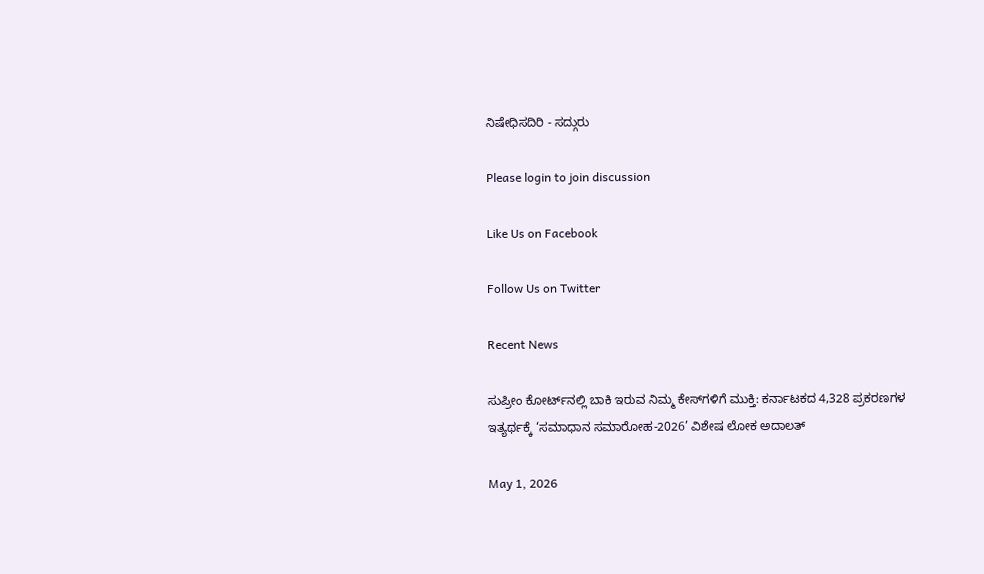ನಿಷೇಧಿಸದಿರಿ - ಸದ್ಗುರು

Please login to join discussion

Like Us on Facebook

Follow Us on Twitter

Recent News

ಸುಪ್ರೀಂ ಕೋರ್ಟ್‌ನಲ್ಲಿ ಬಾಕಿ ಇರುವ ನಿಮ್ಮ ಕೇಸ್‌ಗಳಿಗೆ ಮುಕ್ತಿ: ಕರ್ನಾಟಕದ 4,328 ಪ್ರಕರಣಗಳ ಇತ್ಯರ್ಥಕ್ಕೆ ‘ಸಮಾಧಾನ ಸಮಾರೋಹ-2026’ ವಿಶೇಷ ಲೋಕ ಅದಾಲತ್

May 1, 2026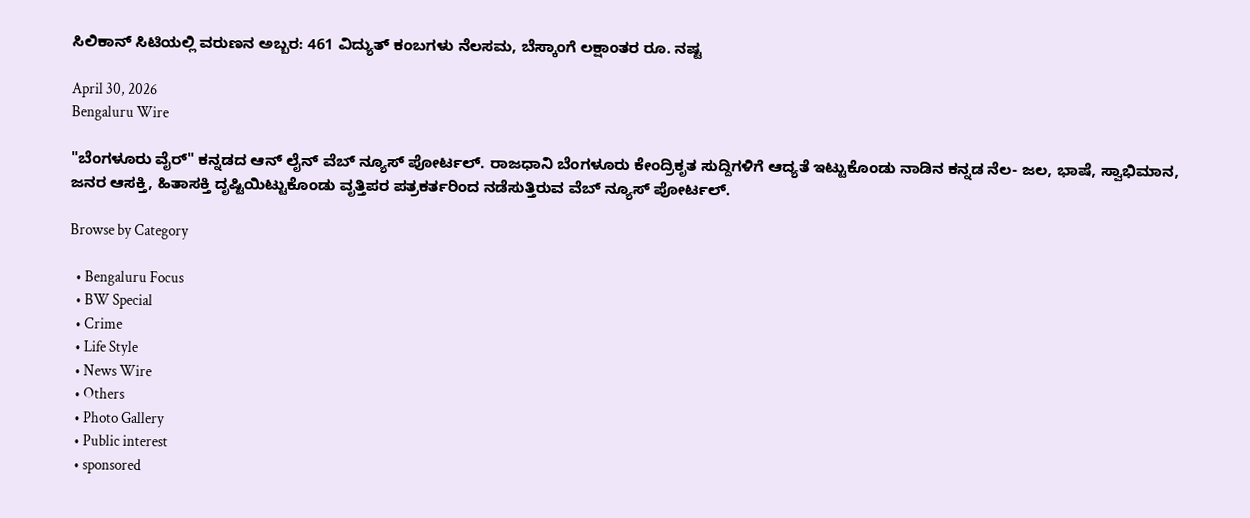ಸಿಲಿಕಾನ್ ಸಿಟಿಯಲ್ಲಿ ವರುಣನ ಅಬ್ಬರ: 461 ವಿದ್ಯುತ್ ಕಂಬಗಳು ನೆಲಸಮ, ಬೆಸ್ಕಾಂಗೆ ಲಕ್ಷಾಂತರ ರೂ. ನಷ್ಟ

April 30, 2026
Bengaluru Wire

"ಬೆಂಗಳೂರು ವೈರ್" ಕನ್ನಡದ ಆನ್ ಲೈನ್ ವೆಬ್ ನ್ಯೂಸ್ ಪೋರ್ಟಲ್. ರಾಜಧಾನಿ ಬೆಂಗಳೂರು ಕೇಂದ್ರಿಕೃತ ಸುದ್ದಿಗಳಿಗೆ ಆದ್ಯತೆ ಇಟ್ಟುಕೊಂಡು ನಾಡಿನ ಕನ್ನಡ ನೆಲ- ಜಲ, ಭಾಷೆ, ಸ್ವಾಭಿಮಾನ, ಜನರ ಆಸಕ್ತಿ, ಹಿತಾಸಕ್ತಿ ದೃಷ್ಟಿಯಿಟ್ಟುಕೊಂಡು ವೃತ್ತಿಪರ ಪತ್ರಕರ್ತರಿಂದ ನಡೆಸುತ್ತಿರುವ ವೆಬ್ ನ್ಯೂಸ್ ಪೋರ್ಟಲ್.

Browse by Category

  • Bengaluru Focus
  • BW Special
  • Crime
  • Life Style
  • News Wire
  • Others
  • Photo Gallery
  • Public interest
  • sponsored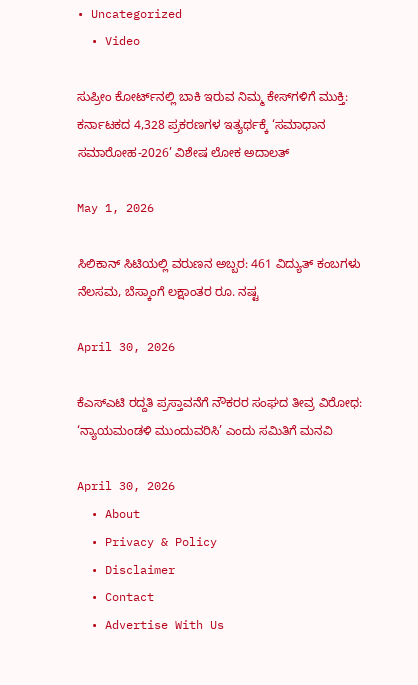• Uncategorized
  • Video

ಸುಪ್ರೀಂ ಕೋರ್ಟ್‌ನಲ್ಲಿ ಬಾಕಿ ಇರುವ ನಿಮ್ಮ ಕೇಸ್‌ಗಳಿಗೆ ಮುಕ್ತಿ: ಕರ್ನಾಟಕದ 4,328 ಪ್ರಕರಣಗಳ ಇತ್ಯರ್ಥಕ್ಕೆ ‘ಸಮಾಧಾನ ಸಮಾರೋಹ-2026’ ವಿಶೇಷ ಲೋಕ ಅದಾಲತ್

May 1, 2026

ಸಿಲಿಕಾನ್ ಸಿಟಿಯಲ್ಲಿ ವರುಣನ ಅಬ್ಬರ: 461 ವಿದ್ಯುತ್ ಕಂಬಗಳು ನೆಲಸಮ, ಬೆಸ್ಕಾಂಗೆ ಲಕ್ಷಾಂತರ ರೂ. ನಷ್ಟ

April 30, 2026

ಕೆಎಸ್‌ಎಟಿ ರದ್ದತಿ ಪ್ರಸ್ತಾವನೆಗೆ ನೌಕರರ ಸಂಘದ ತೀವ್ರ ವಿರೋಧ: ‘ನ್ಯಾಯಮಂಡಳಿ ಮುಂದುವರಿಸಿ’ ಎಂದು ಸಮಿತಿಗೆ ಮನವಿ

April 30, 2026
  • About
  • Privacy & Policy
  • Disclaimer
  • Contact
  • Advertise With Us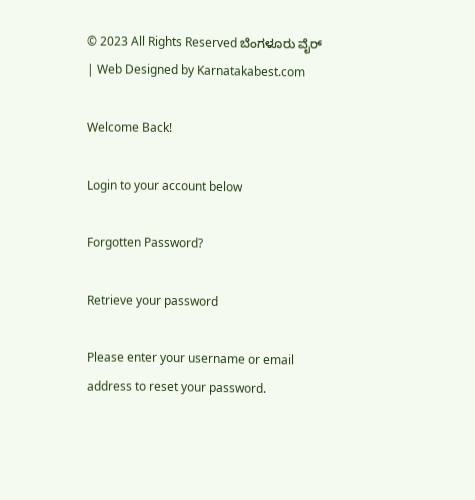© 2023 All Rights Reserved ಬೆಂಗಳೂರು ವೈರ್‌ | Web Designed by Karnatakabest.com

Welcome Back!

Login to your account below

Forgotten Password?

Retrieve your password

Please enter your username or email address to reset your password.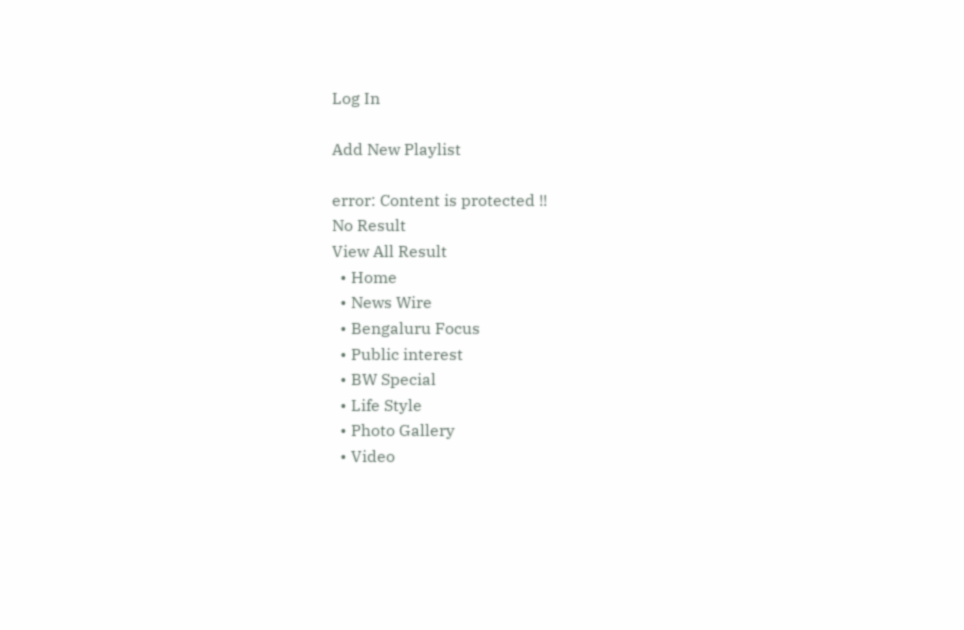Log In

Add New Playlist

error: Content is protected !!
No Result
View All Result
  • Home
  • News Wire
  • Bengaluru Focus
  • Public interest
  • BW Special
  • Life Style
  • Photo Gallery
  • Video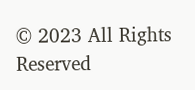© 2023 All Rights Reserved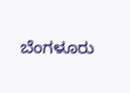ಬೆಂಗಳೂರು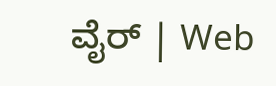ವೈರ್‌ | Web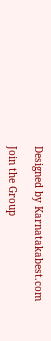Designed by Karnatakabest.com

Join the Group